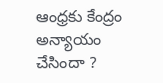ఆంధ్రకు కేంద్రం అన్యాయం చేసిందా ?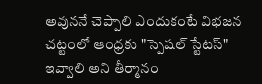అవుననే చెప్పాలి ఎందుకంటే విభజన చట్టంలో ఆంధ్రకు "స్పెషల్ స్టేటస్" ఇవ్వాలి అని తీర్మానం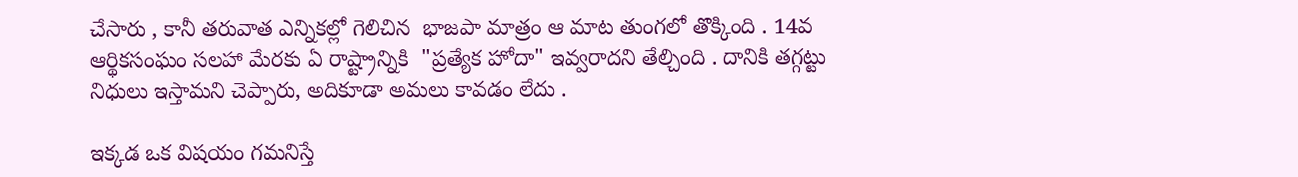చేసారు , కానీ తరువాత ఎన్నికల్లో గెలిచిన  భాజపా మాత్రం ఆ మాట తుంగలో తొక్కింది . 14వ ఆర్థికసంఘం సలహా మేరకు ఏ రాష్ట్రాన్నికి  "ప్రత్యేక హోదా" ఇవ్వరాదని తేల్చింది . దానికి తగ్గట్టు నిధులు ఇస్తామని చెప్పారు, అదికూడా అమలు కావడం లేదు .

ఇక్కడ ఒక విషయం గమనిస్తే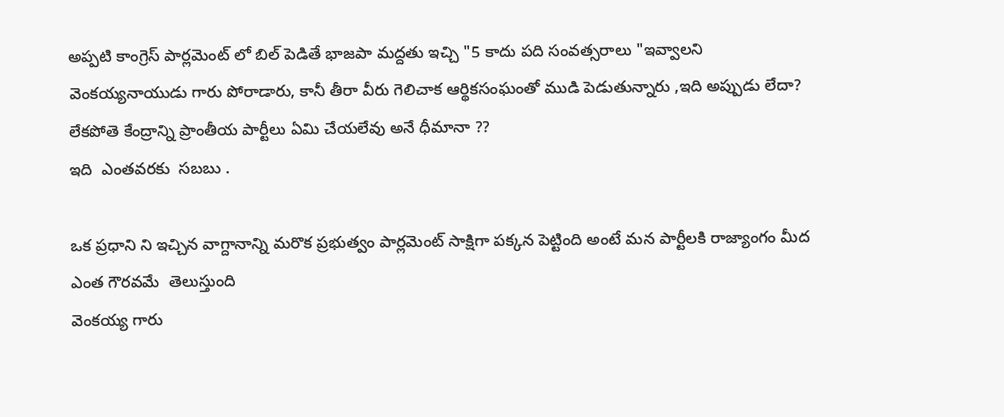అప్పటి కాంగ్రెస్ పార్లమెంట్ లో బిల్ పెడితే భాజపా మద్దతు ఇచ్చి "5 కాదు పది సంవత్సరాలు "ఇవ్వాలని వెంకయ్యనాయుడు గారు పోరాడారు, కానీ తీరా వీరు గెలిచాక ఆర్థికసంఘంతో ముడి పెడుతున్నారు ,ఇది అప్పుడు లేదా?
లేకపోతె కేంద్రాన్ని ప్రాంతీయ పార్టీలు ఏమి చేయలేవు అనే ధీమానా ??
ఇది  ఎంతవరకు  సబబు .

ఒక ప్రధాని ని ఇచ్చిన వాగ్దానాన్ని మరొక ప్రభుత్వం పార్లమెంట్ సాక్షిగా పక్కన పెట్టింది అంటే మన పార్టీలకి రాజ్యాంగం మీద ఎంత గౌరవమే  తెలుస్తుంది
వెంకయ్య గారు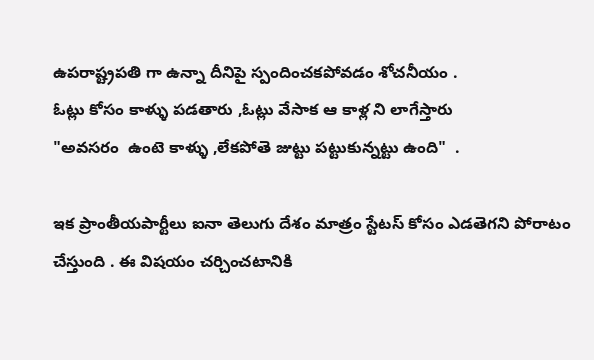ఉపరాష్ట్రపతి గా ఉన్నా దీనిపై స్పందించకపోవడం శోచనీయం .
ఓట్లు కోసం కాళ్ళు పడతారు ,ఓట్లు వేసాక ఆ కాళ్ల ని లాగేస్తారు
"అవసరం  ఉంటె కాళ్ళు ,లేకపోతె జుట్టు పట్టుకున్నట్టు ఉంది"  .

ఇక ప్రాంతీయపార్టీలు ఐనా తెలుగు దేశం మాత్రం స్టేటస్ కోసం ఎడతెగని పోరాటం చేస్తుంది . ఈ విషయం చర్చించటానికి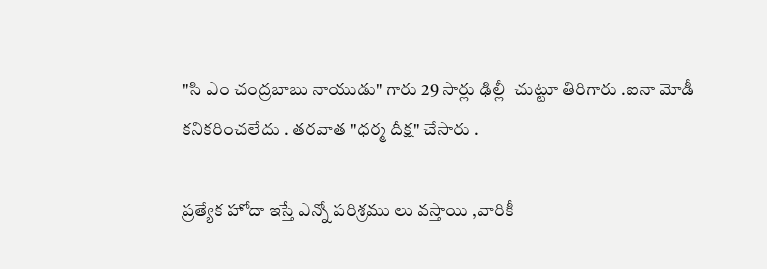"సి ఎం చంద్రబాబు నాయుడు" గారు 29 సార్లు ఢిల్లీ  చుట్టూ తిరిగారు .ఐనా మోడీ కనికరించలేదు . తరవాత "ధర్మ దీక్ష" చేసారు .

ప్రత్యేక హోదా ఇస్తే ఎన్నో పరిశ్రము లు వస్తాయి ,వారికీ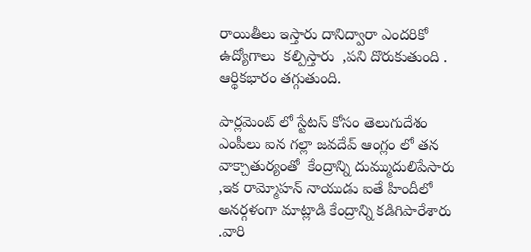రాయితీలు ఇస్తారు దానిద్వారా ఎందరికో ఉద్యోగాలు  కల్పిస్తారు  ,పని దొరుకుతుంది . ఆర్థికభారం తగ్గుతుంది.

పార్లమెంట్ లో స్టేటస్ కోసం తెలుగుదేశం ఎంపీలు ఐన గల్లా జవదేవ్ ఆంగ్లం లో తన వాక్చాతుర్యంతో  కేంద్రాన్ని దుమ్ముదులిపేసారు  ,ఇక రామ్మోహన్ నాయుడు ఐతే హిందీలో అనర్గళంగా మాట్లాడి కేంద్రాన్ని కడిగిపారేశారు .వారి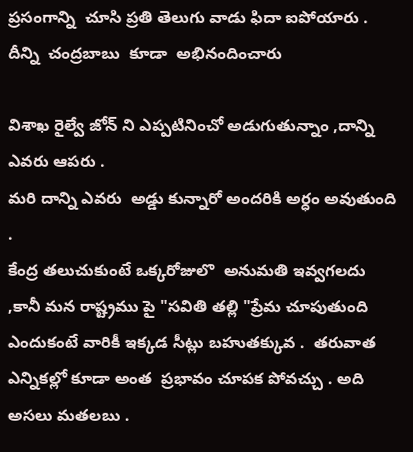ప్రసంగాన్ని  చూసి ప్రతి తెలుగు వాడు ఫిదా ఐపోయారు . దీన్ని  చంద్రబాబు  కూడా  అభినందించారు

విశాఖ రైల్వే జోన్ ని ఎప్పటినించో అడుగుతున్నాం ,దాన్ని ఎవరు ఆపరు .
మరి దాన్ని ఎవరు  అడ్డు కున్నారో అందరికి అర్ధం అవుతుంది .
కేంద్ర తలుచుకుంటే ఒక్కరోజులొ  అనుమతి ఇవ్వగలదు ,కానీ మన రాష్ట్రము పై "సవితి తల్లి "ప్రేమ చూపుతుంది ఎందుకంటే వారికీ ఇక్కడ సీట్లు బహుతక్కువ .  తరువాత ఎన్నికల్లో కూడా అంత  ప్రభావం చూపక పోవచ్చు . అది అసలు మతలబు .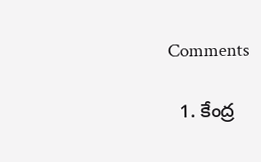Comments

  1. కేంద్ర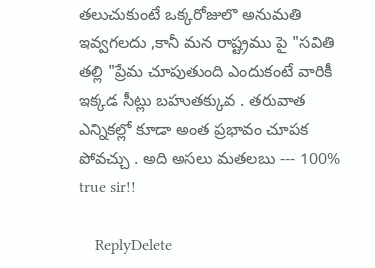తలుచుకుంటే ఒక్కరోజులొ అనుమతి ఇవ్వగలదు ,కానీ మన రాష్ట్రము పై "సవితి తల్లి "ప్రేమ చూపుతుంది ఎందుకంటే వారికీ ఇక్కడ సీట్లు బహుతక్కువ . తరువాత ఎన్నికల్లో కూడా అంత ప్రభావం చూపక పోవచ్చు . అది అసలు మతలబు --- 100% true sir!!

    ReplyDelete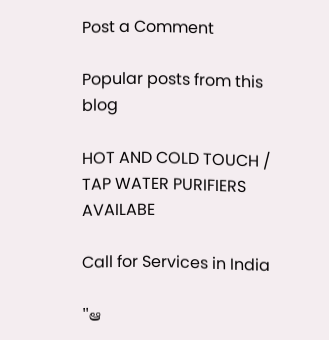Post a Comment

Popular posts from this blog

HOT AND COLD TOUCH / TAP WATER PURIFIERS AVAILABE

Call for Services in India

"ఆ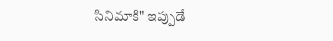సినిమాకి" ఇప్పుడే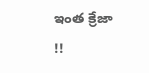ఇంత క్రేజా !!